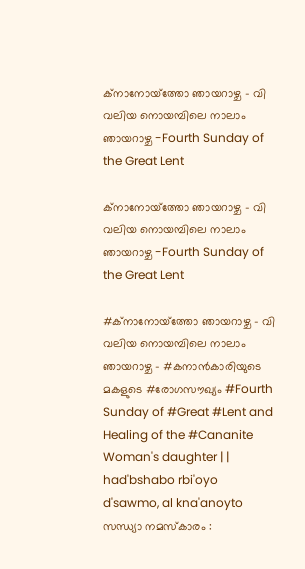ക്നാനോയ്‌ത്തോ ഞായറാഴ്ച - വി വലിയ നൊയമ്പിലെ നാലാം ഞായറാഴ്ച -Fourth Sunday of the Great Lent

ക്നാനോയ്‌ത്തോ ഞായറാഴ്ച - വി വലിയ നൊയമ്പിലെ നാലാം ഞായറാഴ്ച -Fourth Sunday of the Great Lent

#ക്നാനോയ്‌ത്തോ ഞായറാഴ്ച - വി വലിയ നൊയമ്പിലെ നാലാം ഞായറാഴ്ച - #കനാൻകാരിയുടെ മകളുടെ #രോഗസൗഖ്യം #Fourth Sunday of #Great #Lent and Healing of the #Cananite Woman's daughter | | had'bshabo rbi'oyo d'sawmo, al kna'anoyto സന്ധ്യാ നമസ്കാരം :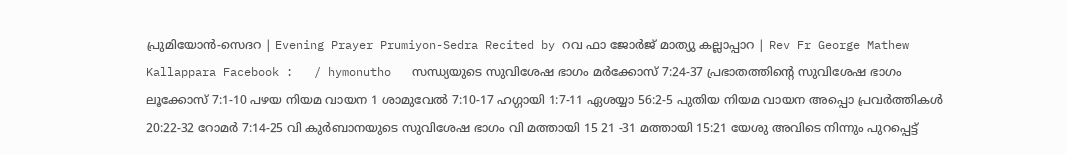പ്രുമിയോൻ-സെദറ | Evening Prayer Prumiyon-Sedra Recited by റവ ഫാ ജോർജ് മാത്യു കല്ലാപ്പാറ | Rev Fr George Mathew Kallappara Facebook :   / hymonutho   സന്ധ്യയുടെ സുവിശേഷ ഭാഗം മർക്കോസ് 7:24-37 പ്രഭാതത്തിന്റെ സുവിശേഷ ഭാഗം ലൂക്കോസ് 7:1-10 പഴയ നിയമ വായന 1 ശാമുവേൽ 7:10-17 ഹഗ്ഗായി 1:7-11 ഏശയ്യാ 56:2-5 പുതിയ നിയമ വായന അപ്പൊ പ്രവർത്തികൾ 20:22-32 റോമർ 7:14-25 വി കുർബാനയുടെ സുവിശേഷ ഭാഗം വി മത്തായി 15 21 -31 മത്തായി 15:21 യേശു അവിടെ നിന്നും പുറപ്പെട്ട്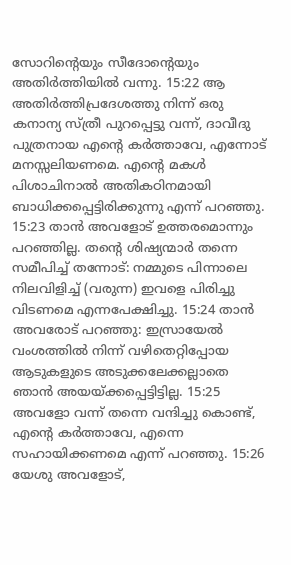സോറിന്‍റെയും സീദോന്‍റെയും അതിര്‍ത്തിയില്‍ വന്നു. 15:22 ആ അതിര്‍ത്തിപ്രദേശത്തു നിന്ന് ഒരു കനാന്യ സ്ത്രീ പുറപ്പെട്ടു വന്ന്, ദാവീദു പുത്രനായ എന്‍റെ കര്‍ത്താവേ, എന്നോട് മനസ്സലിയണമെ. എന്‍റെ മകള്‍ പിശാചിനാല്‍ അതികഠിനമായി ബാധിക്കപ്പെട്ടിരിക്കുന്നു എന്ന് പറഞ്ഞു. 15:23 താന്‍ അവളോട് ഉത്തരമൊന്നും പറഞ്ഞില്ല. തന്‍റെ ശിഷ്യന്മാര്‍ തന്നെ സമീപിച്ച് തന്നോട്: നമ്മുടെ പിന്നാലെ നിലവിളിച്ച് (വരുന്ന) ഇവളെ പിരിച്ചു വിടണമെ എന്നപേക്ഷിച്ചു. 15:24 താന്‍ അവരോട് പറഞ്ഞു: ഇസ്രായേല്‍ വംശത്തില്‍ നിന്ന് വഴിതെറ്റിപ്പോയ ആടുകളുടെ അടുക്കലേക്കല്ലാതെ ഞാന്‍ അയയ്ക്കപ്പെട്ടിട്ടില്ല. 15:25 അവളോ വന്ന് തന്നെ വന്ദിച്ചു കൊണ്ട്, എന്‍റെ കര്‍ത്താവേ, എന്നെ സഹായിക്കണമെ എന്ന് പറഞ്ഞു. 15:26 യേശു അവളോട്,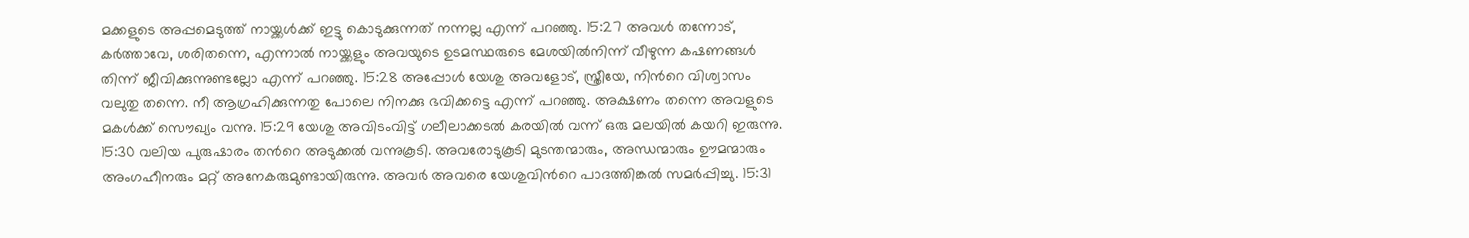മക്കളുടെ അപ്പമെടുത്ത് നായ്ക്കള്‍ക്ക് ഇട്ടു കൊടുക്കുന്നത് നന്നല്ല എന്ന് പറഞ്ഞു. 15:27 അവള്‍ തന്നോട്, കര്‍ത്താവേ, ശരിതന്നെ, എന്നാല്‍ നായ്ക്കളും അവയുടെ ഉടമസ്ഥരുടെ മേശയില്‍നിന്ന് വീഴുന്ന കഷണങ്ങള്‍ തിന്ന് ജീവിക്കുന്നുണ്ടല്ലോ എന്ന് പറഞ്ഞു. 15:28 അപ്പോള്‍ യേശു അവളോട്, സ്ത്രീയേ, നിന്‍റെ വിശ്വാസം വലുതു തന്നെ. നീ ആഗ്രഹിക്കുന്നതു പോലെ നിനക്കു ഭവിക്കട്ടെ എന്ന് പറഞ്ഞു. അക്ഷണം തന്നെ അവളുടെ മകള്‍ക്ക് സൌഖ്യം വന്നു. 15:29 യേശു അവിടംവിട്ട് ഗലീലാക്കടല്‍ കരയില്‍ വന്ന് ഒരു മലയില്‍ കയറി ഇരുന്നു. 15:30 വലിയ പുരുഷാരം തന്‍റെ അടുക്കല്‍ വന്നുകൂടി. അവരോടുകൂടി മുടന്തന്മാരും, അന്ധന്മാരും ഊമന്മാരും അംഗഹീനരും മറ്റ് അനേകരുമുണ്ടായിരുന്നു. അവര്‍ അവരെ യേശുവിന്‍റെ പാദത്തിങ്കല്‍ സമര്‍പ്പിച്ചു. 15:31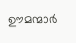ഊമന്മാര്‍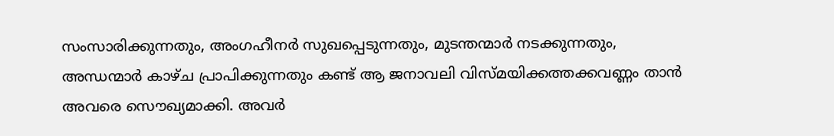സംസാരിക്കുന്നതും, അംഗഹീനര്‍ സുഖപ്പെടുന്നതും, മുടന്തന്മാര്‍ നടക്കുന്നതും, അന്ധന്മാര്‍ കാഴ്ച പ്രാപിക്കുന്നതും കണ്ട് ആ ജനാവലി വിസ്മയിക്കത്തക്കവണ്ണം താന്‍ അവരെ സൌഖ്യമാക്കി. അവര്‍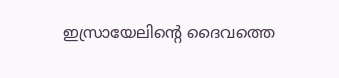ഇസ്രായേലിന്‍റെ ദൈവത്തെ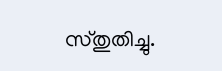സ്തുതിച്ചു.